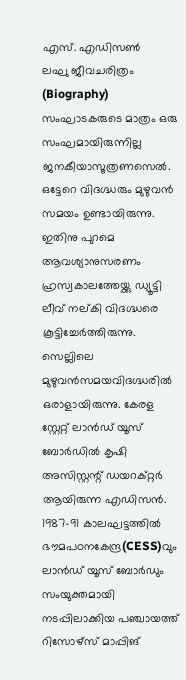എസ്. എഡിസൺ
ലഘു ജീവചരിത്രം (Biography)
സംഘാടകരുടെ മാത്രം ഒരു സംഘമായിരുന്നില്ല ജനകീയാസൂത്രണസെൽ. ഒട്ടേറെ വിദഗ്ദ്ധരും മുഴുവൻ സമയം ഉണ്ടായിരുന്നു. ഇതിനു പുറമെ ആവശ്യാനുസരണം ഹ്രസ്വകാലത്തേയ്ക്കു ഡ്യൂട്ടി ലീവ് നല്കി വിദഗ്ദ്ധരെ കൂട്ടിച്ചേർത്തിരുന്നു. സെല്ലിലെ മുഴുവൻസമയവിദഗ്ദ്ധരിൽ ഒരാളായിരുന്നു. കേരള സ്റ്റേറ്റ് ലാൻഡ് യൂസ് ബോർഡിൽ കൃഷി അസിസ്റ്റന്റ് ഡയറക്റ്റർ ആയിരുന്ന എഡിസൻ.
1987-91 കാലഘട്ടത്തിൽ ഭൗമപഠനകേന്ദ്ര(CESS)വും ലാൻഡ് യൂസ് ബോർഡും സംയുക്തമായി നടപ്പിലാക്കിയ പഞ്ചായത്ത് റിസോഴ്സ് മാപ്പിങ്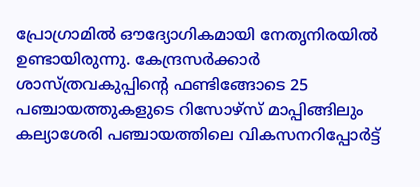പ്രോഗ്രാമിൽ ഔദ്യോഗികമായി നേതൃനിരയിൽ ഉണ്ടായിരുന്നു. കേന്ദ്രസർക്കാർ ശാസ്ത്രവകുപ്പിന്റെ ഫണ്ടിങ്ങോടെ 25 പഞ്ചായത്തുകളുടെ റിസോഴ്സ് മാപ്പിങ്ങിലും കല്യാശേരി പഞ്ചായത്തിലെ വികസനറിപ്പോർട്ട്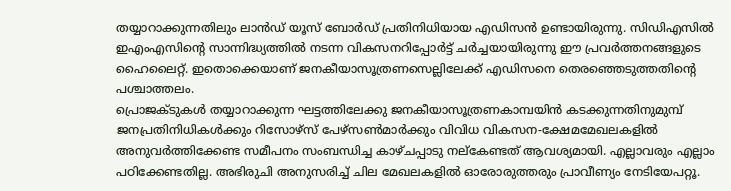തയ്യാറാക്കുന്നതിലും ലാൻഡ് യൂസ് ബോർഡ് പ്രതിനിധിയായ എഡിസൻ ഉണ്ടായിരുന്നു. സിഡിഎസിൽ ഇഎംഎസിന്റെ സാന്നിദ്ധ്യത്തിൽ നടന്ന വികസനറിപ്പോർട്ട് ചർച്ചയായിരുന്നു ഈ പ്രവർത്തനങ്ങളുടെ ഹൈലൈറ്റ്. ഇതൊക്കെയാണ് ജനകീയാസൂത്രണസെല്ലിലേക്ക് എഡിസനെ തെരഞ്ഞെടുത്തതിന്റെ പശ്ചാത്തലം.
പ്രൊജക്ടുകൾ തയ്യാറാക്കുന്ന ഘട്ടത്തിലേക്കു ജനകീയാസൂത്രണകാമ്പയിൻ കടക്കുന്നതിനുമുമ്പ് ജനപ്രതിനിധികൾക്കും റിസോഴ്സ് പേഴ്സൺമാർക്കും വിവിധ വികസന-ക്ഷേമമേഖലകളിൽ അനുവർത്തിക്കേണ്ട സമീപനം സംബന്ധിച്ച കാഴ്ചപ്പാടു നല്കേണ്ടത് ആവശ്യമായി. എല്ലാവരും എല്ലാം പഠിക്കേണ്ടതില്ല. അഭിരുചി അനുസരിച്ച് ചില മേഖലകളിൽ ഓരോരുത്തരും പ്രാവീണ്യം നേടിയേപറ്റൂ.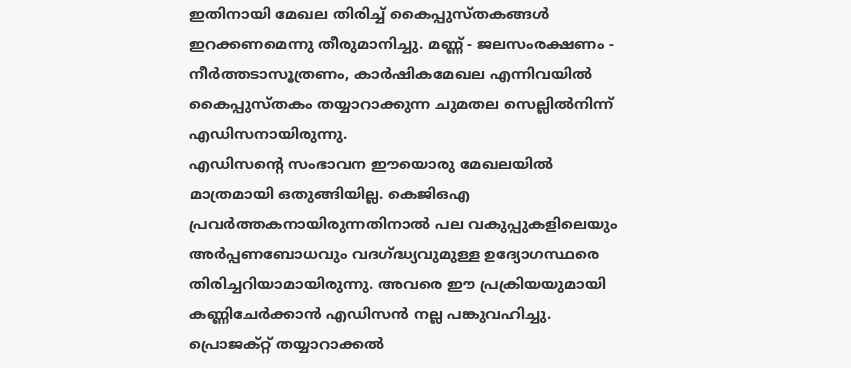ഇതിനായി മേഖല തിരിച്ച് കൈപ്പുസ്തകങ്ങൾ ഇറക്കണമെന്നു തീരുമാനിച്ചു. മണ്ണ് - ജലസംരക്ഷണം - നീർത്തടാസൂത്രണം, കാർഷികമേഖല എന്നിവയിൽ കൈപ്പുസ്തകം തയ്യാറാക്കുന്ന ചുമതല സെല്ലിൽനിന്ന് എഡിസനായിരുന്നു.
എഡിസന്റെ സംഭാവന ഈയൊരു മേഖലയിൽ മാത്രമായി ഒതുങ്ങിയില്ല. കെജിഒഎ പ്രവർത്തകനായിരുന്നതിനാൽ പല വകുപ്പുകളിലെയും അർപ്പണബോധവും വദഗ്ദ്ധ്യവുമുള്ള ഉദ്യോഗസ്ഥരെ തിരിച്ചറിയാമായിരുന്നു. അവരെ ഈ പ്രക്രിയയുമായി കണ്ണിചേർക്കാൻ എഡിസൻ നല്ല പങ്കുവഹിച്ചു.
പ്രൊജക്റ്റ് തയ്യാറാക്കൽ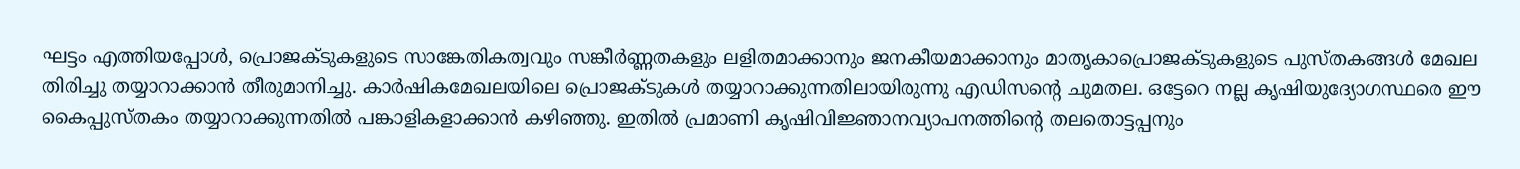ഘട്ടം എത്തിയപ്പോൾ, പ്രൊജക്ടുകളുടെ സാങ്കേതികത്വവും സങ്കീർണ്ണതകളും ലളിതമാക്കാനും ജനകീയമാക്കാനും മാതൃകാപ്രൊജക്ടുകളുടെ പുസ്തകങ്ങൾ മേഖല തിരിച്ചു തയ്യാറാക്കാൻ തീരുമാനിച്ചു. കാർഷികമേഖലയിലെ പ്രൊജക്ടുകൾ തയ്യാറാക്കുന്നതിലായിരുന്നു എഡിസന്റെ ചുമതല. ഒട്ടേറെ നല്ല കൃഷിയുദ്യോഗസ്ഥരെ ഈ കൈപ്പുസ്തകം തയ്യാറാക്കുന്നതിൽ പങ്കാളികളാക്കാൻ കഴിഞ്ഞു. ഇതിൽ പ്രമാണി കൃഷിവിജ്ഞാനവ്യാപനത്തിന്റെ തലതൊട്ടപ്പനും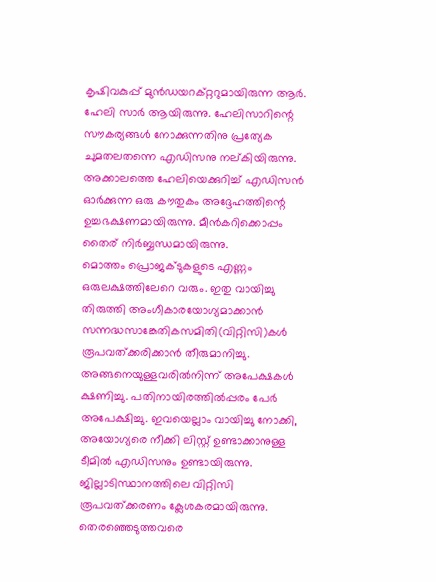കൃഷിവകുപ്പ് മുൻഡയറക്റ്ററുമായിരുന്ന ആർ. ഹേലി സാർ ആയിരുന്നു. ഹേലിസാറിന്റെ സൗകര്യങ്ങൾ നോക്കുന്നതിനു പ്രത്യേക ചുമതലതന്നെ എഡിസനു നല്കിയിരുന്നു. അക്കാലത്തെ ഹേലിയെക്കുറിച്ച് എഡിസൻ ഓർക്കുന്ന ഒരു കൗതുകം അദ്ദേഹത്തിന്റെ ഉച്ചഭക്ഷണമായിരുന്നു. മീൻകറിക്കൊപ്പം തൈര് നിർബ്ബന്ധമായിരുന്നു.
മൊത്തം പ്രൊജക്ടുകളുടെ എണ്ണം ഒരുലക്ഷത്തിലേറെ വരും. ഇതു വായിച്ചു തിരുത്തി അംഗീകാരയോഗ്യമാക്കാൻ സന്നദ്ധസാങ്കേതികസമിതി(വിറ്റിസി)കൾ രൂപവത്ക്കരിക്കാൻ തീരുമാനിച്ചു. അങ്ങനെയുള്ളവരിൽനിന്ന് അപേക്ഷകൾ ക്ഷണിച്ചു. പതിനായിരത്തിൽപ്പരം പേർ അപേക്ഷിച്ചു. ഇവയെല്ലാം വായിച്ചു നോക്കി, അയോഗ്യരെ നീക്കി ലിസ്റ്റ് ഉണ്ടാക്കാനുള്ള ടീമിൽ എഡിസനും ഉണ്ടായിരുന്നു.
ജില്ലാടിസ്ഥാനത്തിലെ വിറ്റിസി രൂപവത്ക്കരണം ക്ലേശകരമായിരുന്നു. തെരഞ്ഞെടുത്തവരെ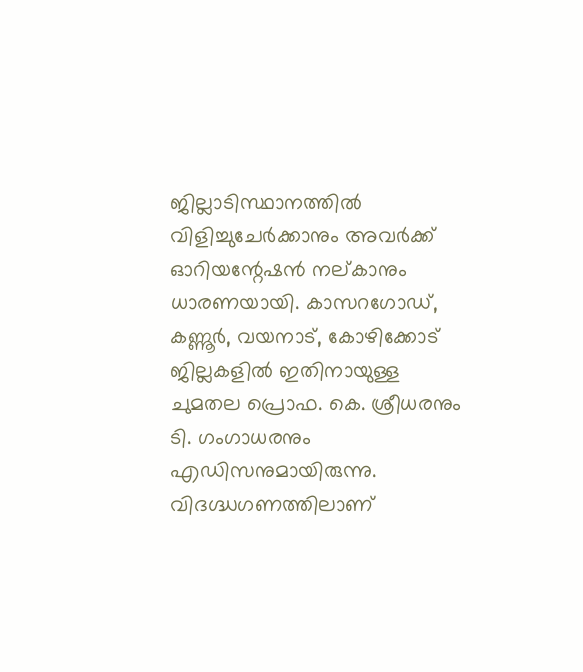ജില്ലാടിസ്ഥാനത്തിൽ വിളിച്ചുചേർക്കാനും അവർക്ക് ഓറിയന്റേഷൻ നല്കാനും ധാരണയായി. കാസറഗോഡ്, കണ്ണൂർ, വയനാട്, കോഴിക്കോട് ജില്ലകളിൽ ഇതിനായുള്ള ചുമതല പ്രൊഫ. കെ. ശ്രീധരനും ടി. ഗംഗാധരനും എഡിസനുമായിരുന്നു.
വിദഗ്ദ്ധഗണത്തിലാണ്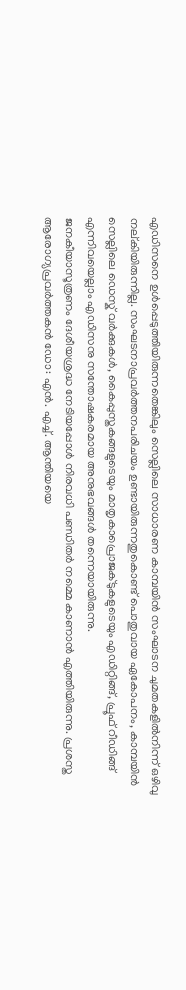എഡിസനെ ഉൾപ്പെടുത്തിയിരുന്നതെങ്കിലും സെല്ലിലെ സാധാരണ കാമ്പയിൻ സംഘാടന ചുമതകളിൽനിന്ന് ഒഴിവു നല്കിയിരുന്നില്ല. സംഘടനാപ്രവർത്തനപരിചയം ഉണ്ടായിരുന്നതുകൊണ്ട് പൊതുവായ ഏകോപനം, കാമ്പയിൻ സെല്ലിലെ ഡെസ്ക് വർക്കുകൾ, കൈപ്പുസ്തകങ്ങളുടെയും മാതൃകാപ്രൊജക്ടുകളുടെയും എഡിറ്റിങ്ങ്, പ്രൂഫ് റീഡിങ്ങ് എന്നിവയെല്ലാം എഡിസനു സന്തോഷകരമായ അനുഭവങ്ങൾ തന്നെയായിരുന്നു.
ജനകീയാസൂത്രണം ദേശീയശ്രദ്ധ നേടിയപ്പോൾ നിരവധി പണ്ഡിതർ നമ്മെ കാണാൻ എത്തിയിരുന്നു. പ്രശസ്ത ആരോഗ്യപ്രവർത്തകൻ ഡോ: എൻ. എച്ച്. ആന്തിയയെ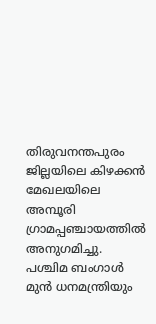തിരുവനന്തപുരം ജില്ലയിലെ കിഴക്കൻ മേഖലയിലെ അമ്പൂരി ഗ്രാമപ്പഞ്ചായത്തിൽ അനുഗമിച്ചു. പശ്ചിമ ബംഗാൾ മുൻ ധനമന്ത്രിയും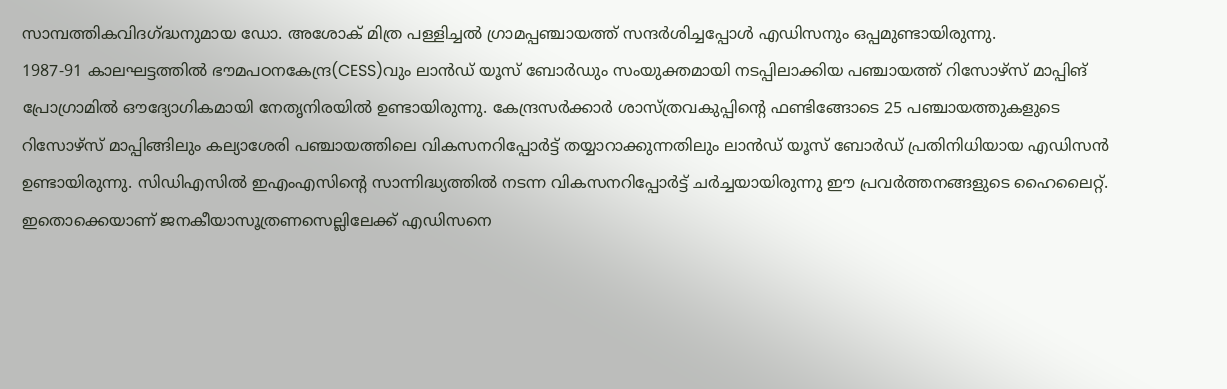സാമ്പത്തികവിദഗ്ദ്ധനുമായ ഡോ. അശോക് മിത്ര പള്ളിച്ചൽ ഗ്രാമപ്പഞ്ചായത്ത് സന്ദർശിച്ചപ്പോൾ എഡിസനും ഒപ്പമുണ്ടായിരുന്നു.
1987-91 കാലഘട്ടത്തിൽ ഭൗമപഠനകേന്ദ്ര(CESS)വും ലാൻഡ് യൂസ് ബോർഡും സംയുക്തമായി നടപ്പിലാക്കിയ പഞ്ചായത്ത് റിസോഴ്സ് മാപ്പിങ് പ്രോഗ്രാമിൽ ഔദ്യോഗികമായി നേതൃനിരയിൽ ഉണ്ടായിരുന്നു. കേന്ദ്രസർക്കാർ ശാസ്ത്രവകുപ്പിന്റെ ഫണ്ടിങ്ങോടെ 25 പഞ്ചായത്തുകളുടെ റിസോഴ്സ് മാപ്പിങ്ങിലും കല്യാശേരി പഞ്ചായത്തിലെ വികസനറിപ്പോർട്ട് തയ്യാറാക്കുന്നതിലും ലാൻഡ് യൂസ് ബോർഡ് പ്രതിനിധിയായ എഡിസൻ ഉണ്ടായിരുന്നു. സിഡിഎസിൽ ഇഎംഎസിന്റെ സാന്നിദ്ധ്യത്തിൽ നടന്ന വികസനറിപ്പോർട്ട് ചർച്ചയായിരുന്നു ഈ പ്രവർത്തനങ്ങളുടെ ഹൈലൈറ്റ്. ഇതൊക്കെയാണ് ജനകീയാസൂത്രണസെല്ലിലേക്ക് എഡിസനെ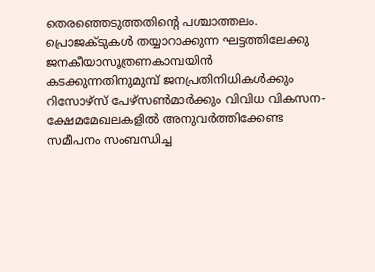തെരഞ്ഞെടുത്തതിന്റെ പശ്ചാത്തലം.
പ്രൊജക്ടുകൾ തയ്യാറാക്കുന്ന ഘട്ടത്തിലേക്കു ജനകീയാസൂത്രണകാമ്പയിൻ കടക്കുന്നതിനുമുമ്പ് ജനപ്രതിനിധികൾക്കും റിസോഴ്സ് പേഴ്സൺമാർക്കും വിവിധ വികസന-ക്ഷേമമേഖലകളിൽ അനുവർത്തിക്കേണ്ട സമീപനം സംബന്ധിച്ച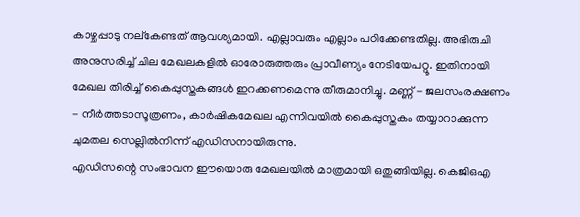കാഴ്ചപ്പാടു നല്കേണ്ടത് ആവശ്യമായി. എല്ലാവരും എല്ലാം പഠിക്കേണ്ടതില്ല. അഭിരുചി അനുസരിച്ച് ചില മേഖലകളിൽ ഓരോരുത്തരും പ്രാവീണ്യം നേടിയേപറ്റൂ. ഇതിനായി മേഖല തിരിച്ച് കൈപ്പുസ്തകങ്ങൾ ഇറക്കണമെന്നു തീരുമാനിച്ചു. മണ്ണ് - ജലസംരക്ഷണം - നീർത്തടാസൂത്രണം, കാർഷികമേഖല എന്നിവയിൽ കൈപ്പുസ്തകം തയ്യാറാക്കുന്ന ചുമതല സെല്ലിൽനിന്ന് എഡിസനായിരുന്നു.
എഡിസന്റെ സംഭാവന ഈയൊരു മേഖലയിൽ മാത്രമായി ഒതുങ്ങിയില്ല. കെജിഒഎ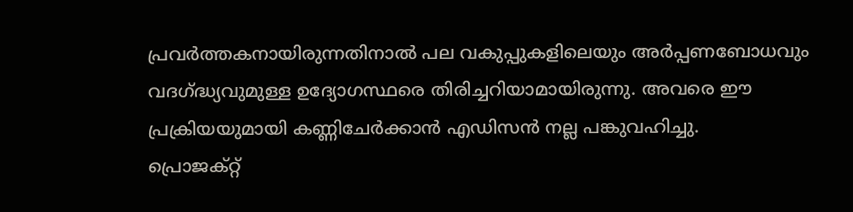പ്രവർത്തകനായിരുന്നതിനാൽ പല വകുപ്പുകളിലെയും അർപ്പണബോധവും വദഗ്ദ്ധ്യവുമുള്ള ഉദ്യോഗസ്ഥരെ തിരിച്ചറിയാമായിരുന്നു. അവരെ ഈ പ്രക്രിയയുമായി കണ്ണിചേർക്കാൻ എഡിസൻ നല്ല പങ്കുവഹിച്ചു.
പ്രൊജക്റ്റ്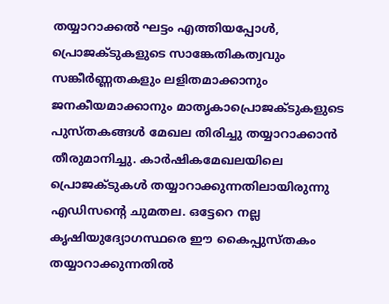തയ്യാറാക്കൽ ഘട്ടം എത്തിയപ്പോൾ, പ്രൊജക്ടുകളുടെ സാങ്കേതികത്വവും സങ്കീർണ്ണതകളും ലളിതമാക്കാനും ജനകീയമാക്കാനും മാതൃകാപ്രൊജക്ടുകളുടെ പുസ്തകങ്ങൾ മേഖല തിരിച്ചു തയ്യാറാക്കാൻ തീരുമാനിച്ചു. കാർഷികമേഖലയിലെ പ്രൊജക്ടുകൾ തയ്യാറാക്കുന്നതിലായിരുന്നു എഡിസന്റെ ചുമതല. ഒട്ടേറെ നല്ല കൃഷിയുദ്യോഗസ്ഥരെ ഈ കൈപ്പുസ്തകം തയ്യാറാക്കുന്നതിൽ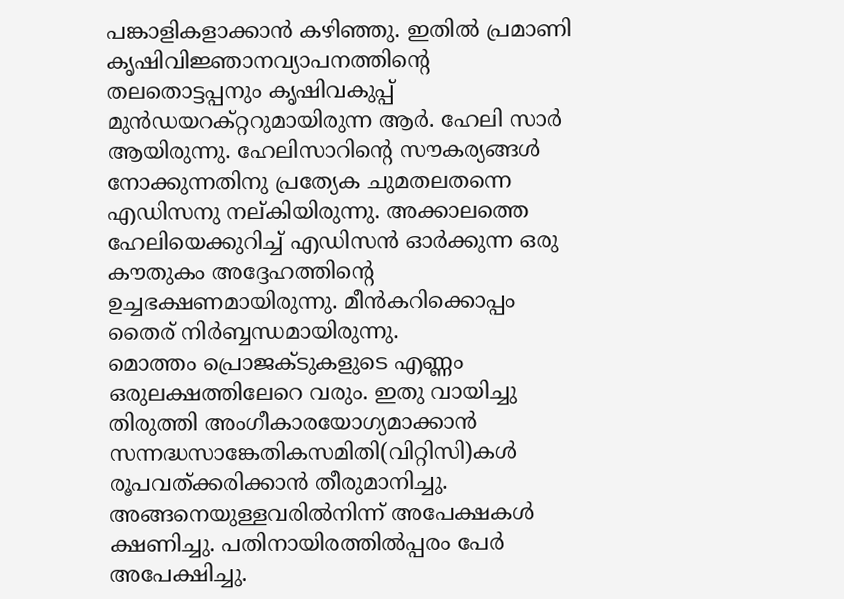പങ്കാളികളാക്കാൻ കഴിഞ്ഞു. ഇതിൽ പ്രമാണി കൃഷിവിജ്ഞാനവ്യാപനത്തിന്റെ തലതൊട്ടപ്പനും കൃഷിവകുപ്പ് മുൻഡയറക്റ്ററുമായിരുന്ന ആർ. ഹേലി സാർ ആയിരുന്നു. ഹേലിസാറിന്റെ സൗകര്യങ്ങൾ നോക്കുന്നതിനു പ്രത്യേക ചുമതലതന്നെ എഡിസനു നല്കിയിരുന്നു. അക്കാലത്തെ ഹേലിയെക്കുറിച്ച് എഡിസൻ ഓർക്കുന്ന ഒരു കൗതുകം അദ്ദേഹത്തിന്റെ ഉച്ചഭക്ഷണമായിരുന്നു. മീൻകറിക്കൊപ്പം തൈര് നിർബ്ബന്ധമായിരുന്നു.
മൊത്തം പ്രൊജക്ടുകളുടെ എണ്ണം ഒരുലക്ഷത്തിലേറെ വരും. ഇതു വായിച്ചു തിരുത്തി അംഗീകാരയോഗ്യമാക്കാൻ സന്നദ്ധസാങ്കേതികസമിതി(വിറ്റിസി)കൾ രൂപവത്ക്കരിക്കാൻ തീരുമാനിച്ചു. അങ്ങനെയുള്ളവരിൽനിന്ന് അപേക്ഷകൾ ക്ഷണിച്ചു. പതിനായിരത്തിൽപ്പരം പേർ അപേക്ഷിച്ചു.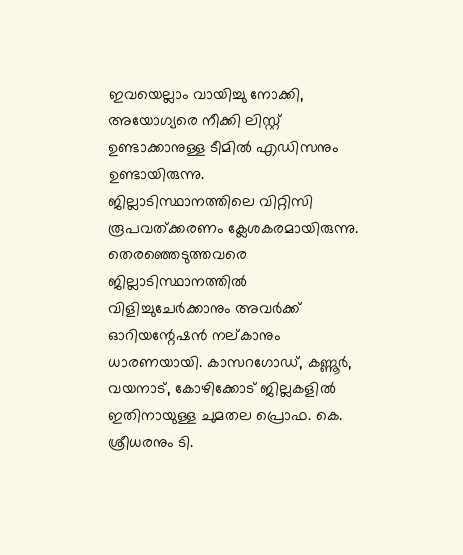ഇവയെല്ലാം വായിച്ചു നോക്കി, അയോഗ്യരെ നീക്കി ലിസ്റ്റ് ഉണ്ടാക്കാനുള്ള ടീമിൽ എഡിസനും ഉണ്ടായിരുന്നു.
ജില്ലാടിസ്ഥാനത്തിലെ വിറ്റിസി രൂപവത്ക്കരണം ക്ലേശകരമായിരുന്നു. തെരഞ്ഞെടുത്തവരെ ജില്ലാടിസ്ഥാനത്തിൽ വിളിച്ചുചേർക്കാനും അവർക്ക് ഓറിയന്റേഷൻ നല്കാനും ധാരണയായി. കാസറഗോഡ്, കണ്ണൂർ, വയനാട്, കോഴിക്കോട് ജില്ലകളിൽ ഇതിനായുള്ള ചുമതല പ്രൊഫ. കെ. ശ്രീധരനും ടി.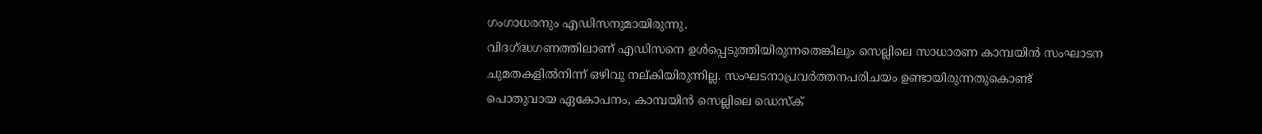ഗംഗാധരനും എഡിസനുമായിരുന്നു.
വിദഗ്ദ്ധഗണത്തിലാണ് എഡിസനെ ഉൾപ്പെടുത്തിയിരുന്നതെങ്കിലും സെല്ലിലെ സാധാരണ കാമ്പയിൻ സംഘാടന ചുമതകളിൽനിന്ന് ഒഴിവു നല്കിയിരുന്നില്ല. സംഘടനാപ്രവർത്തനപരിചയം ഉണ്ടായിരുന്നതുകൊണ്ട് പൊതുവായ ഏകോപനം, കാമ്പയിൻ സെല്ലിലെ ഡെസ്ക്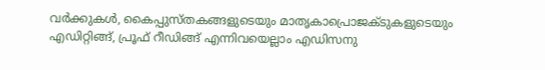വർക്കുകൾ, കൈപ്പുസ്തകങ്ങളുടെയും മാതൃകാപ്രൊജക്ടുകളുടെയും എഡിറ്റിങ്ങ്, പ്രൂഫ് റീഡിങ്ങ് എന്നിവയെല്ലാം എഡിസനു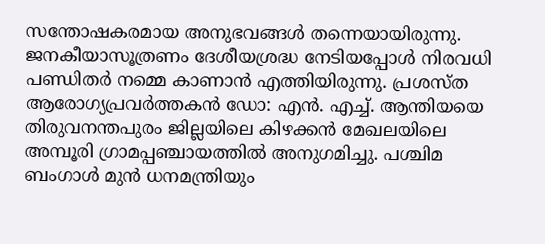സന്തോഷകരമായ അനുഭവങ്ങൾ തന്നെയായിരുന്നു.
ജനകീയാസൂത്രണം ദേശീയശ്രദ്ധ നേടിയപ്പോൾ നിരവധി പണ്ഡിതർ നമ്മെ കാണാൻ എത്തിയിരുന്നു. പ്രശസ്ത ആരോഗ്യപ്രവർത്തകൻ ഡോ: എൻ. എച്ച്. ആന്തിയയെ തിരുവനന്തപുരം ജില്ലയിലെ കിഴക്കൻ മേഖലയിലെ അമ്പൂരി ഗ്രാമപ്പഞ്ചായത്തിൽ അനുഗമിച്ചു. പശ്ചിമ ബംഗാൾ മുൻ ധനമന്ത്രിയും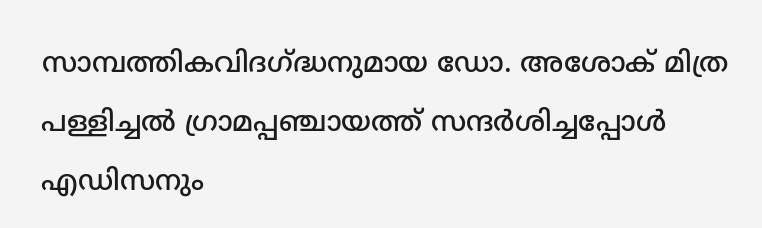സാമ്പത്തികവിദഗ്ദ്ധനുമായ ഡോ. അശോക് മിത്ര പള്ളിച്ചൽ ഗ്രാമപ്പഞ്ചായത്ത് സന്ദർശിച്ചപ്പോൾ എഡിസനും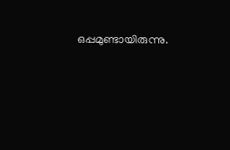ഒപ്പമുണ്ടായിരുന്നു.